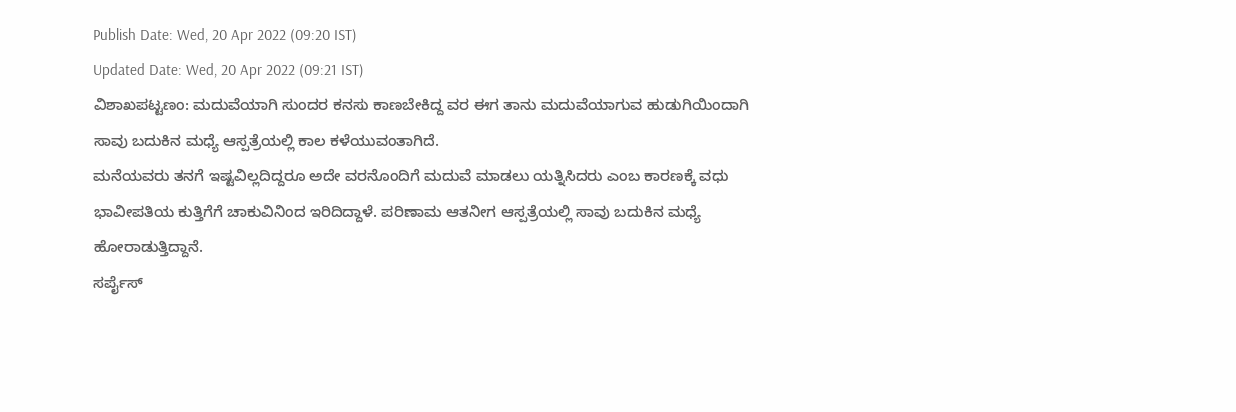Publish Date: Wed, 20 Apr 2022 (09:20 IST)
Updated Date: Wed, 20 Apr 2022 (09:21 IST)
ವಿಶಾಖಪಟ್ಟಣಂ: ಮದುವೆಯಾಗಿ ಸುಂದರ ಕನಸು ಕಾಣಬೇಕಿದ್ದ ವರ ಈಗ ತಾನು ಮದುವೆಯಾಗುವ ಹುಡುಗಿಯಿಂದಾಗಿ ಸಾವು ಬದುಕಿನ ಮಧ್ಯೆ ಆಸ್ಪತ್ರೆಯಲ್ಲಿ ಕಾಲ ಕಳೆಯುವಂತಾಗಿದೆ.
ಮನೆಯವರು ತನಗೆ ಇಷ್ಟವಿಲ್ಲದಿದ್ದರೂ ಅದೇ ವರನೊಂದಿಗೆ ಮದುವೆ ಮಾಡಲು ಯತ್ನಿಸಿದರು ಎಂಬ ಕಾರಣಕ್ಕೆ ವಧು ಭಾವೀಪತಿಯ ಕುತ್ತಿಗೆಗೆ ಚಾಕುವಿನಿಂದ ಇರಿದಿದ್ದಾಳೆ. ಪರಿಣಾಮ ಆತನೀಗ ಆಸ್ಪತ್ರೆಯಲ್ಲಿ ಸಾವು ಬದುಕಿನ ಮಧ್ಯೆ ಹೋರಾಡುತ್ತಿದ್ದಾನೆ.
ಸರ್ಪೈಸ್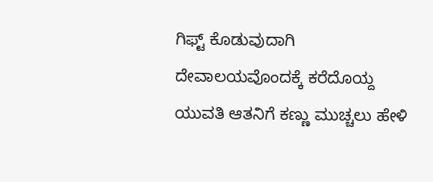ಗಿಫ್ಟ್ ಕೊಡುವುದಾಗಿ ದೇವಾಲಯವೊಂದಕ್ಕೆ ಕರೆದೊಯ್ದ ಯುವತಿ ಆತನಿಗೆ ಕಣ್ಣು ಮುಚ್ಚಲು ಹೇಳಿ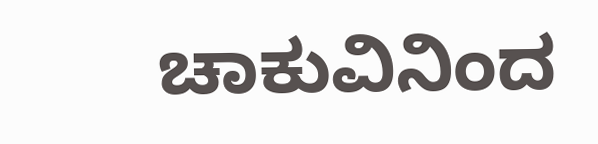ಚಾಕುವಿನಿಂದ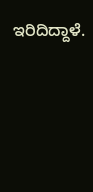ಇರಿದಿದ್ದಾಳೆ.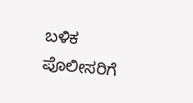ಬಳಿಕ ಪೊಲೀಸರಿಗೆ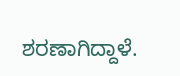ಶರಣಾಗಿದ್ದಾಳೆ.